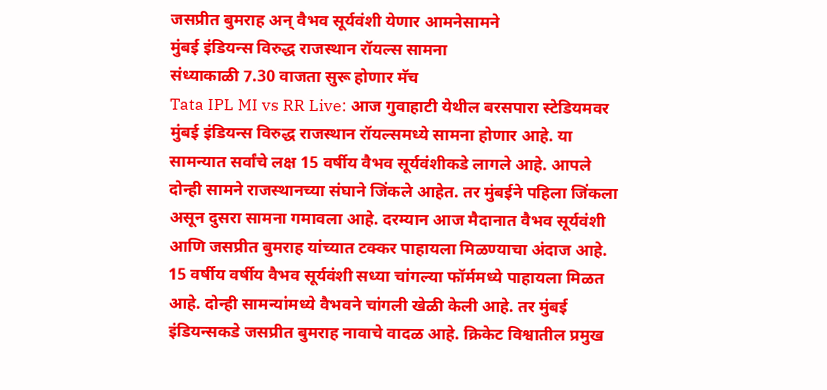जसप्रीत बुमराह अन् वैभव सूर्यवंशी येणार आमनेसामने
मुंबई इंडियन्स विरुद्ध राजस्थान रॉयल्स सामना
संध्याकाळी 7.30 वाजता सुरू होणार मॅच
Tata IPL MI vs RR Live: आज गुवाहाटी येथील बरसपारा स्टेडियमवर मुंबई इंडियन्स विरुद्ध राजस्थान रॉयल्समध्ये सामना होणार आहे. या सामन्यात सर्वांचे लक्ष 15 वर्षीय वैभव सूर्यवंशीकडे लागले आहे. आपले दोन्ही सामने राजस्थानच्या संघाने जिंकले आहेत. तर मुंबईने पहिला जिंकला असून दुसरा सामना गमावला आहे. दरम्यान आज मैदानात वैभव सूर्यवंशी आणि जसप्रीत बुमराह यांच्यात टक्कर पाहायला मिळण्याचा अंदाज आहे.
15 वर्षीय वर्षीय वैभव सूर्यवंशी सध्या चांगल्या फॉर्ममध्ये पाहायला मिळत आहे. दोन्ही सामन्यांमध्ये वैभवने चांगली खेळी केली आहे. तर मुंबई इंडियन्सकडे जसप्रीत बुमराह नावाचे वादळ आहे. क्रिकेट विश्वातील प्रमुख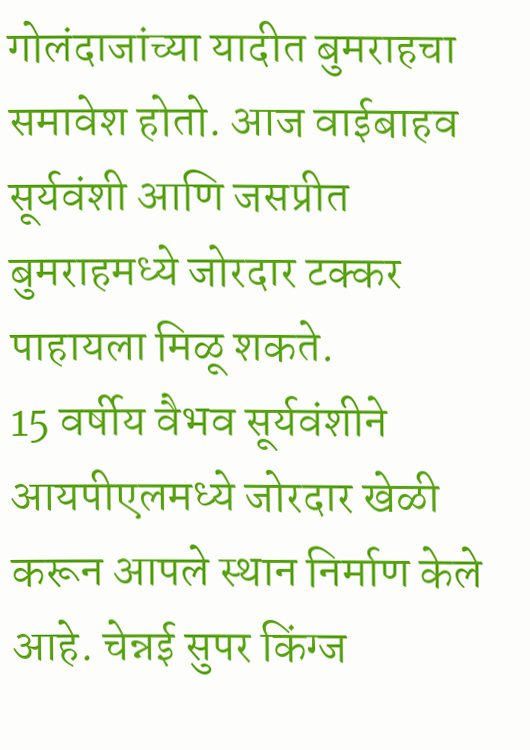गोलंदाजांच्या यादीत बुमराहचा समावेश होतो. आज वाईबाहव सूर्यवंशी आणि जसप्रीत बुमराहमध्ये जोरदार टक्कर पाहायला मिळू शकते.
15 वर्षीय वैभव सूर्यवंशीने आयपीएलमध्ये जोरदार खेळी करून आपले स्थान निर्माण केले आहे. चेन्नई सुपर किंग्ज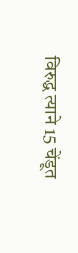विरुद्ध त्याने 15 चेंडूत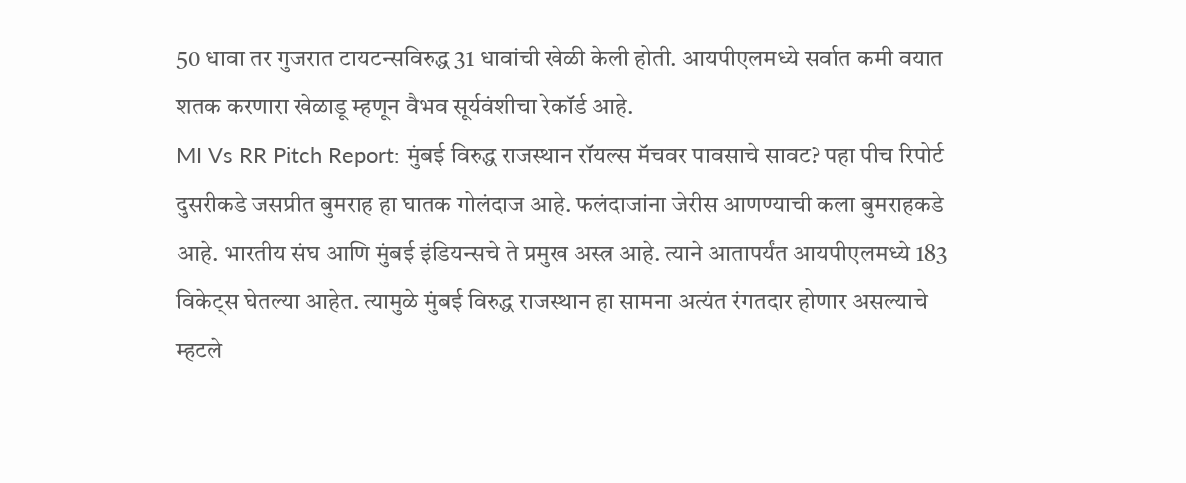50 धावा तर गुजरात टायटन्सविरुद्ध 31 धावांची खेळी केली होती. आयपीएलमध्ये सर्वात कमी वयात शतक करणारा खेळाडू म्हणून वैभव सूर्यवंशीचा रेकॉर्ड आहे.
MI Vs RR Pitch Report: मुंबई विरुद्ध राजस्थान रॉयल्स मॅचवर पावसाचे सावट? पहा पीच रिपोर्ट
दुसरीकडे जसप्रीत बुमराह हा घातक गोलंदाज आहे. फलंदाजांना जेरीस आणण्याची कला बुमराहकडे आहे. भारतीय संघ आणि मुंबई इंडियन्सचे ते प्रमुख अस्त्र आहे. त्याने आतापर्यंत आयपीएलमध्ये 183 विकेट्स घेतल्या आहेत. त्यामुळे मुंबई विरुद्ध राजस्थान हा सामना अत्यंत रंगतदार होणार असल्याचे म्हटले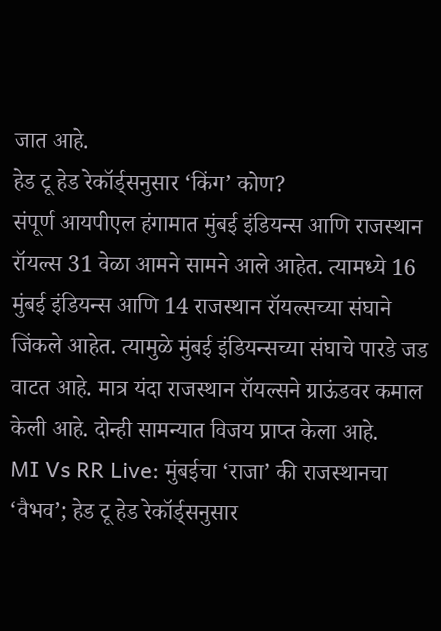जात आहे.
हेड टू हेड रेकॉर्ड्सनुसार ‘किंग’ कोण?
संपूर्ण आयपीएल हंगामात मुंबई इंडियन्स आणि राजस्थान रॉयल्स 31 वेळा आमने सामने आले आहेत. त्यामध्ये 16 मुंबई इंडियन्स आणि 14 राजस्थान रॉयल्सच्या संघाने जिंकले आहेत. त्यामुळे मुंबई इंडियन्सच्या संघाचे पारडे जड वाटत आहे. मात्र यंदा राजस्थान रॉयल्सने ग्राऊंडवर कमाल केली आहे. दोन्ही सामन्यात विजय प्राप्त केला आहे.
MI Vs RR Live: मुंबईचा ‘राजा’ की राजस्थानचा ‘वैभव’; हेड टू हेड रेकॉर्ड्सनुसार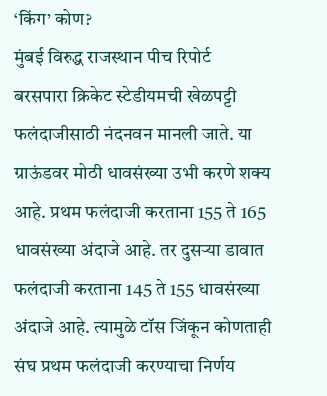‘किंग’ कोण?
मुंबई विरुद्ध राजस्थान पीच रिपोर्ट
बरसपारा क्रिकेट स्टेडीयमची खेळपट्टी फलंदाजीसाठी नंदनवन मानली जाते. या ग्राऊंडवर मोठी धावसंख्या उभी करणे शक्य आहे. प्रथम फलंदाजी करताना 155 ते 165 धावसंख्या अंदाजे आहे. तर दुसऱ्या डावात फलंदाजी करताना 145 ते 155 धावसंख्या अंदाजे आहे. त्यामुळे टॉस जिंकून कोणताही संघ प्रथम फलंदाजी करण्याचा निर्णय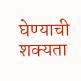घेण्याची शक्यता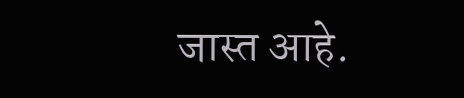जास्त आहे.